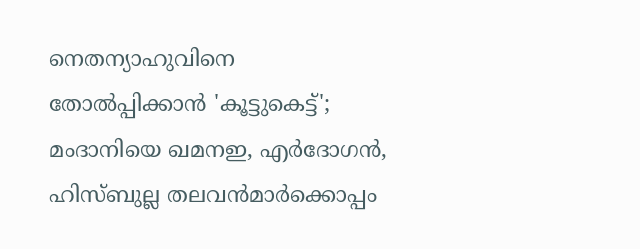നെതന്യാഹുവിനെ തോൽപ്പിക്കാൻ 'കൂട്ടുകെട്ട്'; മംദാനിയെ ഖമനഇ, എർദോഗൻ, ഹിസ്ബുല്ല തലവൻമാർക്കൊപ്പം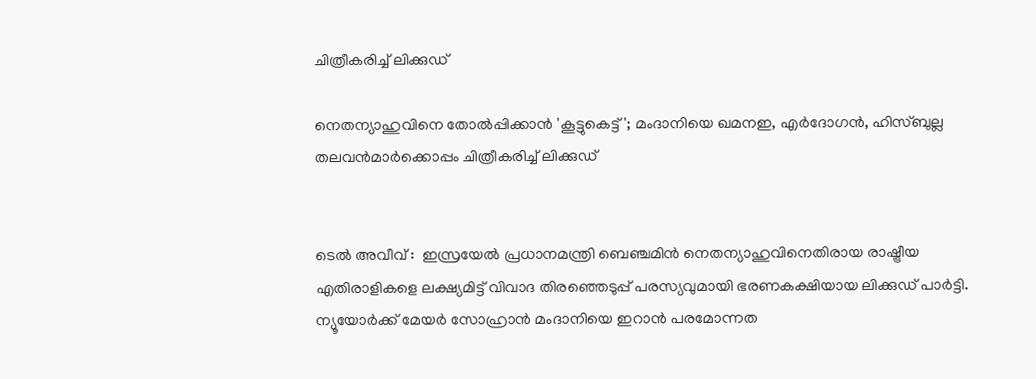ചിത്രീകരിച്ച് ലിക്കുഡ്

നെതന്യാഹുവിനെ തോൽപ്പിക്കാൻ 'കൂട്ടുകെട്ട്'; മംദാനിയെ ഖമനഇ, എർദോഗൻ, ഹിസ്ബുല്ല തലവൻമാർക്കൊപ്പം ചിത്രീകരിച്ച് ലിക്കുഡ്


ടെൽ അവീവ് :  ഇസ്രയേൽ പ്രധാനമന്ത്രി ബെഞ്ചമിൻ നെതന്യാഹുവിനെതിരായ രാഷ്ട്രീയ എതിരാളികളെ ലക്ഷ്യമിട്ട് വിവാദ തിരഞ്ഞെടുപ്പ് പരസ്യവുമായി ഭരണകക്ഷിയായ ലിക്കുഡ് പാർട്ടി. ന്യൂയോർക്ക് മേയർ സോഹ്രാൻ മംദാനിയെ ഇറാൻ പരമോന്നത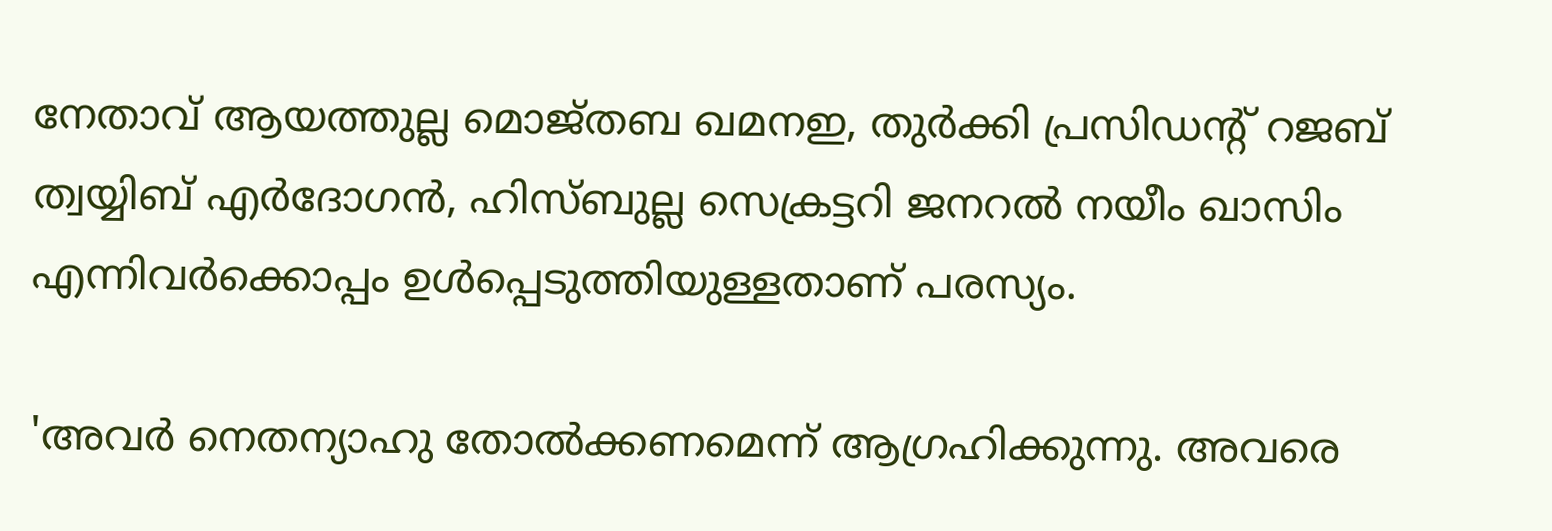നേതാവ് ആയത്തുല്ല മൊജ്തബ ഖമനഇ, തുർക്കി പ്രസിഡന്റ് റജബ് ത്വയ്യിബ് എർദോഗൻ, ഹിസ്ബുല്ല സെക്രട്ടറി ജനറൽ നയീം ഖാസിം എന്നിവർക്കൊപ്പം ഉൾപ്പെടുത്തിയുള്ളതാണ് പരസ്യം.

'അവർ നെതന്യാഹു തോൽക്കണമെന്ന് ആഗ്രഹിക്കുന്നു. അവരെ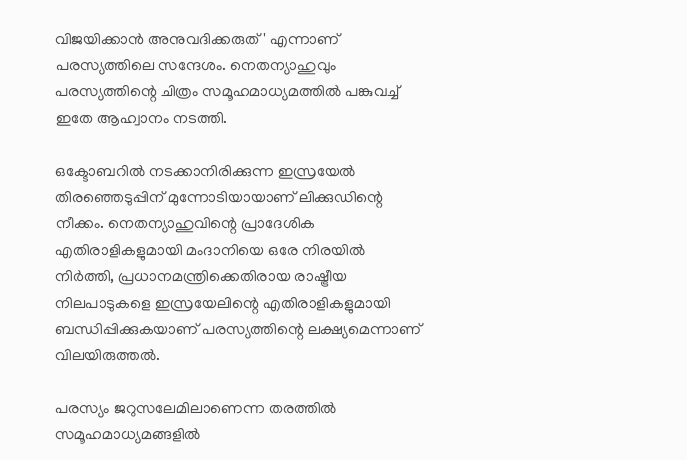വിജയിക്കാൻ അനുവദിക്കരുത്' എന്നാണ് പരസ്യത്തിലെ സന്ദേശം. നെതന്യാഹുവും പരസ്യത്തിന്റെ ചിത്രം സമൂഹമാധ്യമത്തിൽ പങ്കുവച്ച് ഇതേ ആഹ്വാനം നടത്തി.

ഒക്ടോബറിൽ നടക്കാനിരിക്കുന്ന ഇസ്രയേൽ തിരഞ്ഞെടുപ്പിന് മുന്നോടിയായാണ് ലിക്കുഡിന്റെ നീക്കം. നെതന്യാഹുവിന്റെ പ്രാദേശിക എതിരാളികളുമായി മംദാനിയെ ഒരേ നിരയിൽ നിർത്തി, പ്രധാനമന്ത്രിക്കെതിരായ രാഷ്ട്രീയ നിലപാടുകളെ ഇസ്രയേലിന്റെ എതിരാളികളുമായി ബന്ധിപ്പിക്കുകയാണ് പരസ്യത്തിന്റെ ലക്ഷ്യമെന്നാണ് വിലയിരുത്തൽ.

പരസ്യം ജറുസലേമിലാണെന്ന തരത്തിൽ സമൂഹമാധ്യമങ്ങളിൽ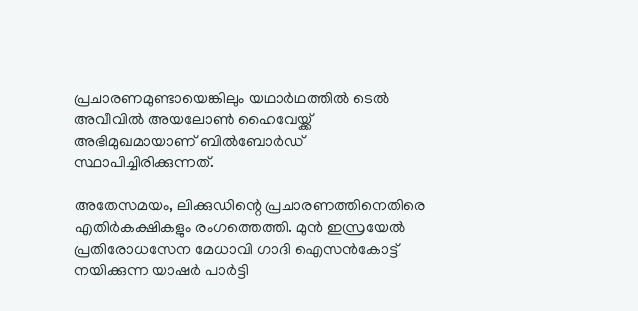പ്രചാരണമുണ്ടായെങ്കിലും യഥാർഥത്തിൽ ടെൽ അവീവിൽ അയലോൺ ഹൈവേയ്ക്ക് അഭിമുഖമായാണ് ബിൽബോർഡ് സ്ഥാപിച്ചിരിക്കുന്നത്.

അതേസമയം, ലിക്കുഡിന്റെ പ്രചാരണത്തിനെതിരെ എതിർകക്ഷികളും രംഗത്തെത്തി. മുൻ ഇസ്രയേൽ പ്രതിരോധസേന മേധാവി ഗാദി ഐസൻകോട്ട് നയിക്കുന്ന യാഷർ പാർട്ടി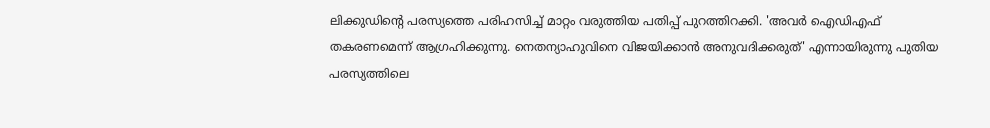ലിക്കുഡിന്റെ പരസ്യത്തെ പരിഹസിച്ച് മാറ്റം വരുത്തിയ പതിപ്പ് പുറത്തിറക്കി. 'അവർ ഐഡിഎഫ് തകരണമെന്ന് ആഗ്രഹിക്കുന്നു. നെതന്യാഹുവിനെ വിജയിക്കാൻ അനുവദിക്കരുത്' എന്നായിരുന്നു പുതിയ പരസ്യത്തിലെ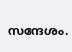സന്ദേശം.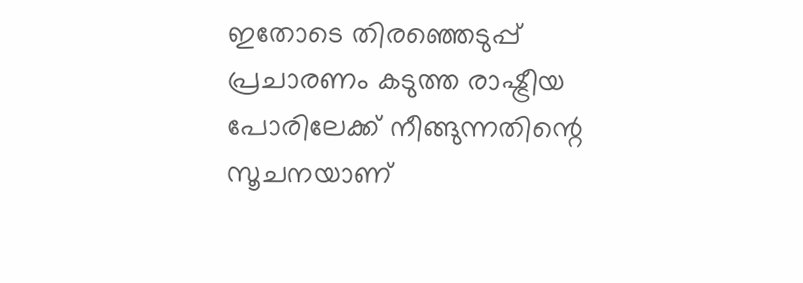ഇതോടെ തിരഞ്ഞെടുപ്പ് പ്രചാരണം കടുത്ത രാഷ്ട്രീയ പോരിലേക്ക് നീങ്ങുന്നതിന്റെ സൂചനയാണ്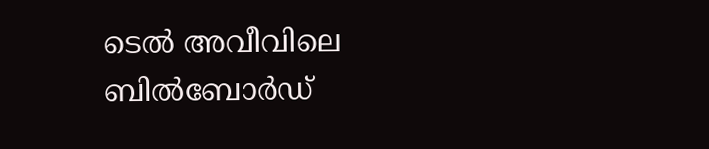ടെൽ അവീവിലെ ബിൽബോർഡ്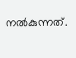നൽകുന്നത്.